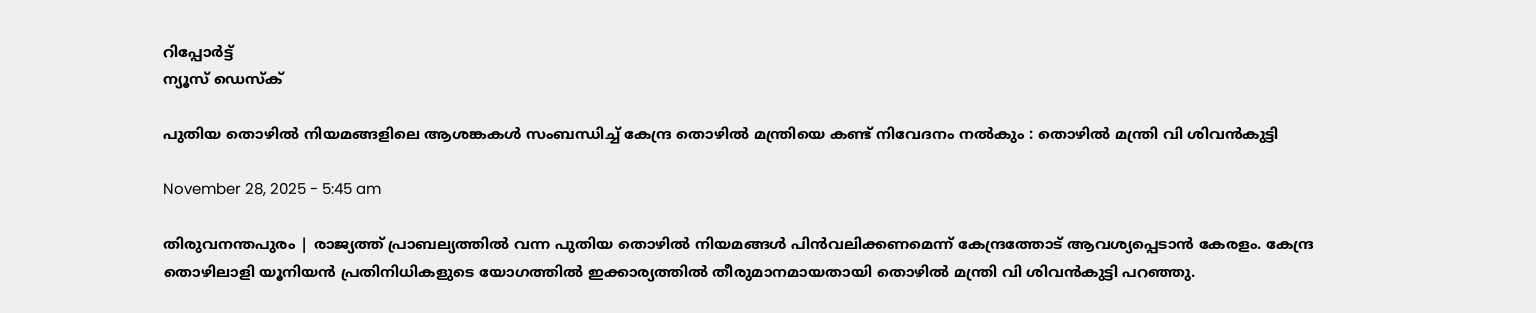റിപ്പോര്‍ട്ട്
ന്യൂസ് ഡെസ്ക്

പുതിയ തൊഴില്‍ നിയമങ്ങളിലെ ആശങ്കകള്‍ സംബന്ധിച്ച് കേന്ദ്ര തൊഴില്‍ മന്ത്രിയെ കണ്ട് നിവേദനം നല്‍കും : തൊഴില്‍ മന്ത്രി വി ശിവന്‍കുട്ടി

November 28, 2025 - 5:45 am

തിരുവനന്തപുരം | രാജ്യത്ത് പ്രാബല്യത്തില്‍ വന്ന പുതിയ തൊഴില്‍ നിയമങ്ങള്‍ പിന്‍വലിക്കണമെന്ന് കേന്ദ്രത്തോട് ആവശ്യപ്പെടാന്‍ കേരളം. കേന്ദ്ര തൊഴിലാളി യൂനിയന്‍ പ്രതിനിധികളുടെ യോഗത്തില്‍ ഇക്കാര്യത്തില്‍ തീരുമാനമായതായി തൊഴില്‍ മന്ത്രി വി ശിവന്‍കുട്ടി പറഞ്ഞു.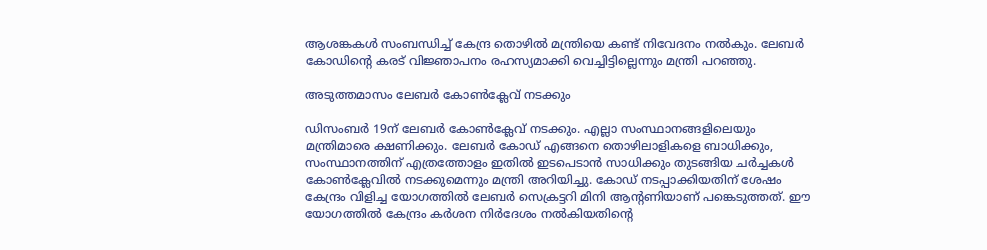ആശങ്കകള്‍ സംബന്ധിച്ച് കേന്ദ്ര തൊഴില്‍ മന്ത്രിയെ കണ്ട് നിവേദനം നല്‍കും. ലേബര്‍ കോഡിന്റെ കരട് വിജ്ഞാപനം രഹസ്യമാക്കി വെച്ചിട്ടില്ലെന്നും മന്ത്രി പറഞ്ഞു.

അടുത്തമാസം ലേബര്‍ കോണ്‍ക്ലേവ് നടക്കും

ഡിസംബർ 19ന് ലേബര്‍ കോണ്‍ക്ലേവ് നടക്കും. എല്ലാ സംസ്ഥാനങ്ങളിലെയും മന്ത്രിമാരെ ക്ഷണിക്കും. ലേബര്‍ കോഡ് എങ്ങനെ തൊഴിലാളികളെ ബാധിക്കും, സംസ്ഥാനത്തിന് എത്രത്തോളം ഇതില്‍ ഇടപെടാന്‍ സാധിക്കും തുടങ്ങിയ ചര്‍ച്ചകള്‍ കോണ്‍ക്ലേവില്‍ നടക്കുമെന്നും മന്ത്രി അറിയിച്ചു. കോഡ് നടപ്പാക്കിയതിന് ശേഷം കേന്ദ്രം വിളിച്ച യോഗത്തില്‍ ലേബര്‍ സെക്രട്ടറി മിനി ആന്റണിയാണ് പങ്കെടുത്തത്. ഈ യോഗത്തില്‍ കേന്ദ്രം കര്‍ശന നിര്‍ദേശം നല്‍കിയതിന്റെ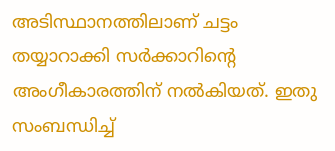അടിസ്ഥാനത്തിലാണ് ചട്ടം തയ്യാറാക്കി സര്‍ക്കാറിന്റെ അംഗീകാരത്തിന് നല്‍കിയത്. ഇതു സംബന്ധിച്ച്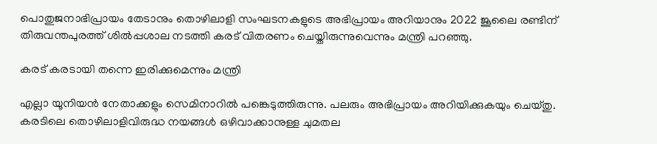പൊതുജനാഭിപ്രായം തേടാനും തൊഴിലാളി സംഘടനകളുടെ അഭിപ്രായം അറിയാനും 2022 ജൂലൈ രണ്ടിന് തിരുവന്തപുരത്ത് ശില്‍പ്പശാല നടത്തി കരട് വിതരണം ചെയ്തിരുന്നുവെന്നും മന്ത്രി പറഞ്ഞു.

കരട് കരടായി തന്നെ ഇരിക്കുമെന്നും മന്ത്രി

എല്ലാ യൂനിയന്‍ നേതാക്കളും സെമിനാറില്‍ പങ്കെടുത്തിരുന്നു. പലരും അഭിപ്രായം അറിയിക്കുകയും ചെയ്തു. കരടിലെ തൊഴിലാളിവിരുദ്ധ നയങ്ങള്‍ ഒഴിവാക്കാനുള്ള ചുമതല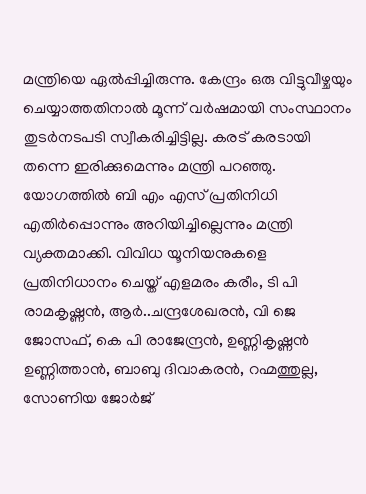മന്ത്രിയെ ഏല്‍പ്പിച്ചിരുന്നു. കേന്ദ്രം ഒരു വിട്ടുവീഴ്ചയും ചെയ്യാത്തതിനാല്‍ മൂന്ന് വര്‍ഷമായി സംസ്ഥാനം തുടര്‍നടപടി സ്വീകരിച്ചിട്ടില്ല. കരട് കരടായി തന്നെ ഇരിക്കുമെന്നും മന്ത്രി പറഞ്ഞു. യോഗത്തില്‍ ബി എം എസ് പ്രതിനിധി എതിര്‍പ്പൊന്നും അറിയിച്ചില്ലെന്നും മന്ത്രി വ്യക്തമാക്കി. വിവിധ യൂനിയനുകളെ പ്രതിനിധാനം ചെയ്ത് എളമരം കരീം, ടി പി രാമകൃഷ്ണന്‍, ആര്‍..ചന്ദ്രശേഖരന്‍, വി ജെ ജോസഫ്, കെ പി രാജേന്ദ്രന്‍, ഉണ്ണികൃഷ്ണന്‍ ഉണ്ണിത്താന്‍, ബാബു ദിവാകരന്‍, റഹ്മത്തുല്ല, സോണിയ ജോര്‍ജ്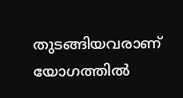തുടങ്ങിയവരാണ് യോഗത്തില്‍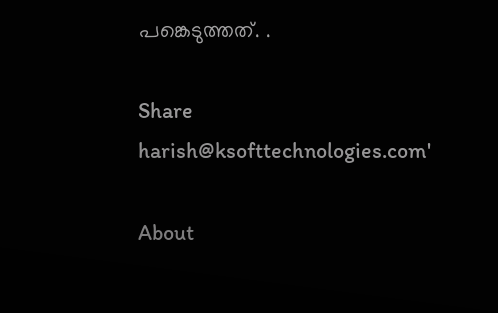പങ്കെടുത്തത്. .

Share
harish@ksofttechnologies.com'

About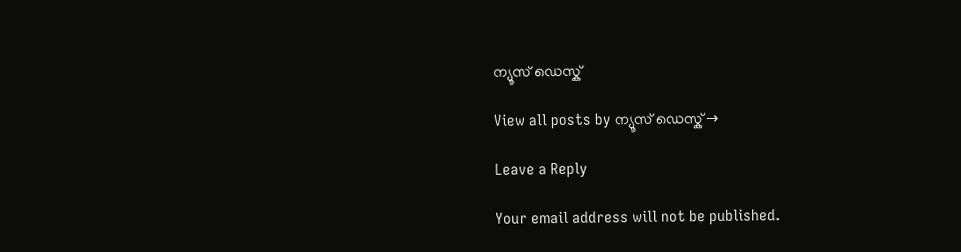ന്യൂസ് ഡെസ്ക്

View all posts by ന്യൂസ് ഡെസ്ക് →

Leave a Reply

Your email address will not be published.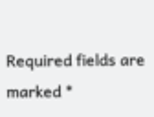Required fields are marked *